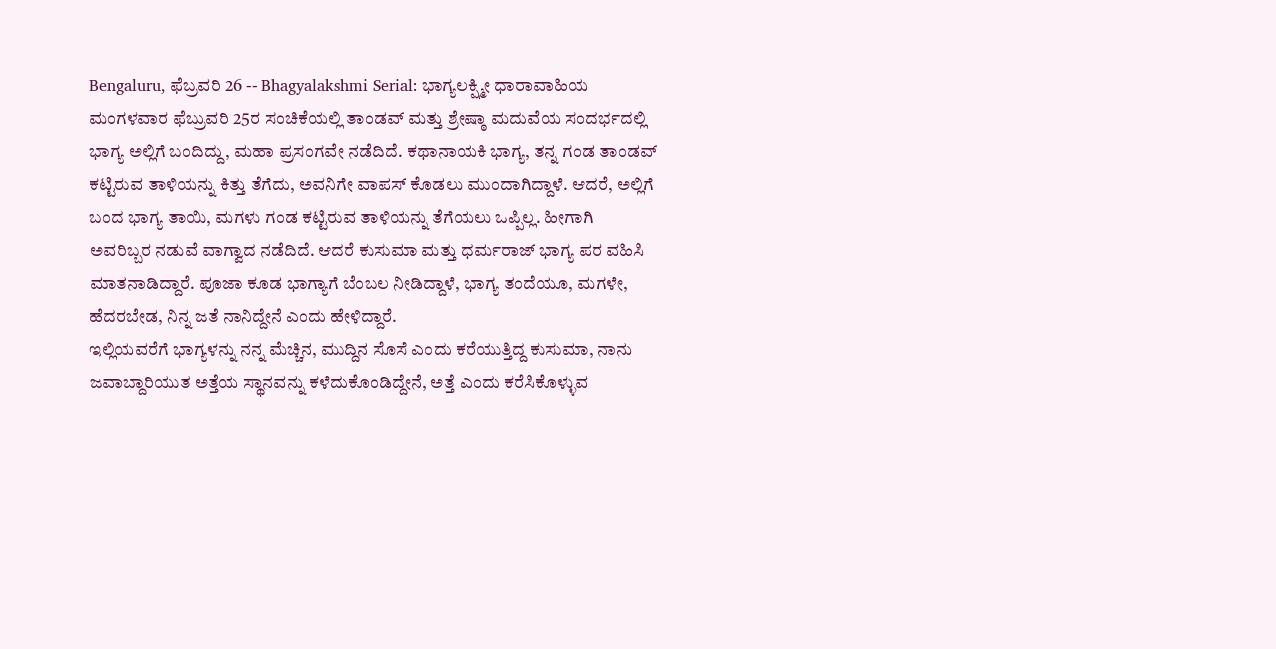Bengaluru, ಫೆಬ್ರವರಿ 26 -- Bhagyalakshmi Serial: ಭಾಗ್ಯಲಕ್ಷ್ಮೀ ಧಾರಾವಾಹಿಯ ಮಂಗಳವಾರ ಫೆಬ್ರುವರಿ 25ರ ಸಂಚಿಕೆಯಲ್ಲಿ ತಾಂಡವ್ ಮತ್ತು ಶ್ರೇಷ್ಠಾ ಮದುವೆಯ ಸಂದರ್ಭದಲ್ಲಿ ಭಾಗ್ಯ ಅಲ್ಲಿಗೆ ಬಂದಿದ್ದು, ಮಹಾ ಪ್ರಸಂಗವೇ ನಡೆದಿದೆ. ಕಥಾನಾಯಕಿ ಭಾಗ್ಯ, ತನ್ನ ಗಂಡ ತಾಂಡವ್ ಕಟ್ಟಿರುವ ತಾಳಿಯನ್ನು ಕಿತ್ತು ತೆಗೆದು, ಅವನಿಗೇ ವಾಪಸ್ ಕೊಡಲು ಮುಂದಾಗಿದ್ದಾಳೆ. ಆದರೆ, ಅಲ್ಲಿಗೆ ಬಂದ ಭಾಗ್ಯ ತಾಯಿ, ಮಗಳು ಗಂಡ ಕಟ್ಟಿರುವ ತಾಳಿಯನ್ನು ತೆಗೆಯಲು ಒಪ್ಪಿಲ್ಲ. ಹೀಗಾಗಿ ಅವರಿಬ್ಬರ ನಡುವೆ ವಾಗ್ವಾದ ನಡೆದಿದೆ. ಆದರೆ ಕುಸುಮಾ ಮತ್ತು ಧರ್ಮರಾಜ್ ಭಾಗ್ಯ ಪರ ವಹಿಸಿ ಮಾತನಾಡಿದ್ದಾರೆ. ಪೂಜಾ ಕೂಡ ಭಾಗ್ಯಾಗೆ ಬೆಂಬಲ ನೀಡಿದ್ದಾಳೆ, ಭಾಗ್ಯ ತಂದೆಯೂ, ಮಗಳೇ, ಹೆದರಬೇಡ, ನಿನ್ನ ಜತೆ ನಾನಿದ್ದೇನೆ ಎಂದು ಹೇಳಿದ್ದಾರೆ.
ಇಲ್ಲಿಯವರೆಗೆ ಭಾಗ್ಯಳನ್ನು ನನ್ನ ಮೆಚ್ಚಿನ, ಮುದ್ದಿನ ಸೊಸೆ ಎಂದು ಕರೆಯುತ್ತಿದ್ದ ಕುಸುಮಾ, ನಾನು ಜವಾಬ್ದಾರಿಯುತ ಅತ್ತೆಯ ಸ್ಥಾನವನ್ನು ಕಳೆದುಕೊಂಡಿದ್ದೇನೆ, ಅತ್ತೆ ಎಂದು ಕರೆಸಿಕೊಳ್ಳುವ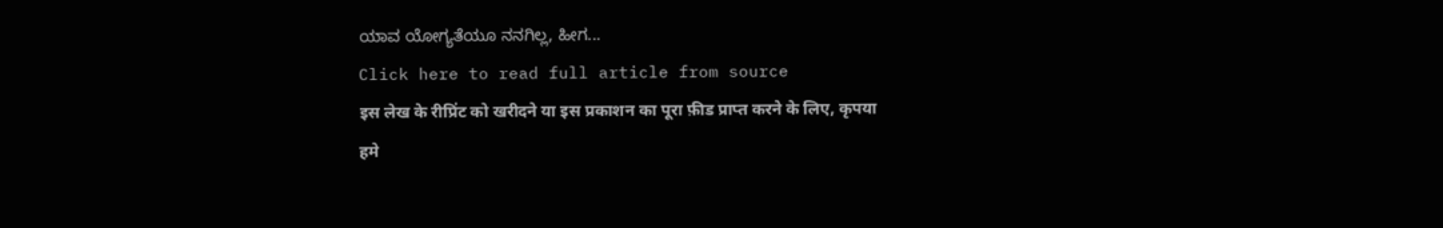ಯಾವ ಯೋಗ್ಯತೆಯೂ ನನಗಿಲ್ಲ, ಹೀಗ...
Click here to read full article from source
इस लेख के रीप्रिंट को खरीदने या इस प्रकाशन का पूरा फ़ीड प्राप्त करने के लिए, कृपया
हमे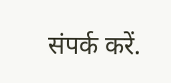संपर्क करें.